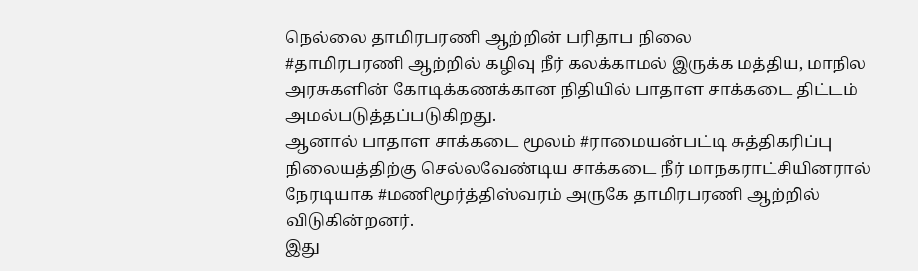நெல்லை தாமிரபரணி ஆற்றின் பரிதாப நிலை
#தாமிரபரணி ஆற்றில் கழிவு நீர் கலக்காமல் இருக்க மத்திய, மாநில அரசுகளின் கோடிக்கணக்கான நிதியில் பாதாள சாக்கடை திட்டம் அமல்படுத்தப்படுகிறது.
ஆனால் பாதாள சாக்கடை மூலம் #ராமையன்பட்டி சுத்திகரிப்பு நிலையத்திற்கு செல்லவேண்டிய சாக்கடை நீர் மாநகராட்சியினரால் நேரடியாக #மணிமூர்த்திஸ்வரம் அருகே தாமிரபரணி ஆற்றில் விடுகின்றனர்.
இது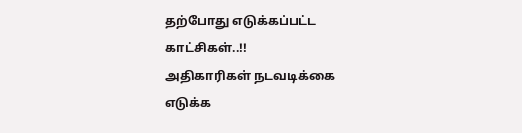தற்போது எடுக்கப்பட்ட காட்சிகள்..!!
அதிகாரிகள் நடவடிக்கை எடுக்க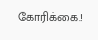கோரிக்கை.!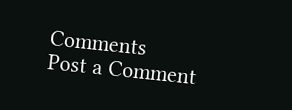Comments
Post a Comment